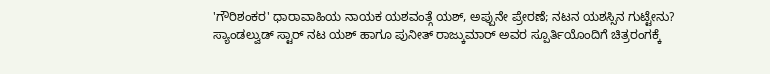'ಗೌರಿಶಂಕರ' ಧಾರಾವಾಹಿಯ ನಾಯಕ ಯಶವಂತ್ಗೆ ಯಶ್, ಅಪ್ಪುನೇ ಪ್ರೇರಣೆ; ನಟನ ಯಶಸ್ಸಿನ ಗುಟ್ಟೇನು?
ಸ್ಯಾಂಡಲ್ವುಡ್ ಸ್ಟಾರ್ ನಟ ಯಶ್ ಹಾಗೂ ಪುನೀತ್ ರಾಜ್ಕುಮಾರ್ ಅವರ ಸ್ಪೂರ್ತಿಯೊಂದಿಗೆ ಚಿತ್ರರಂಗಕ್ಕೆ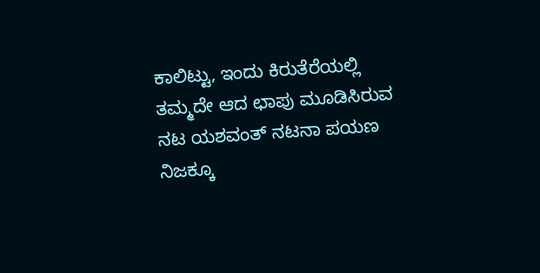ಕಾಲಿಟ್ಟು, ಇಂದು ಕಿರುತೆರೆಯಲ್ಲಿ ತಮ್ಮದೇ ಆದ ಛಾಪು ಮೂಡಿಸಿರುವ ನಟ ಯಶವಂತ್ ನಟನಾ ಪಯಣ ನಿಜಕ್ಕೂ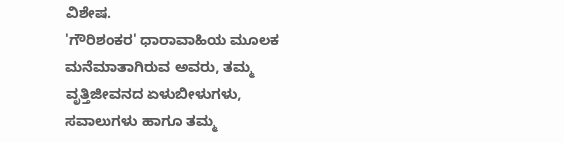ವಿಶೇಷ.
'ಗೌರಿಶಂಕರ' ಧಾರಾವಾಹಿಯ ಮೂಲಕ ಮನೆಮಾತಾಗಿರುವ ಅವರು, ತಮ್ಮ ವೃತ್ತಿಜೀವನದ ಏಳುಬೀಳುಗಳು, ಸವಾಲುಗಳು ಹಾಗೂ ತಮ್ಮ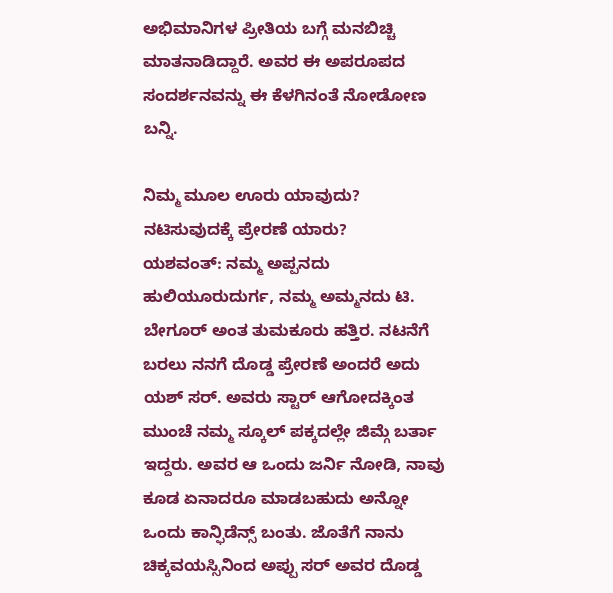ಅಭಿಮಾನಿಗಳ ಪ್ರೀತಿಯ ಬಗ್ಗೆ ಮನಬಿಚ್ಚಿ ಮಾತನಾಡಿದ್ದಾರೆ. ಅವರ ಈ ಅಪರೂಪದ ಸಂದರ್ಶನವನ್ನು ಈ ಕೆಳಗಿನಂತೆ ನೋಡೋಣ ಬನ್ನಿ.

ನಿಮ್ಮ ಮೂಲ ಊರು ಯಾವುದು? ನಟಿಸುವುದಕ್ಕೆ ಪ್ರೇರಣೆ ಯಾರು?
ಯಶವಂತ್: ನಮ್ಮ ಅಪ್ಪನದು ಹುಲಿಯೂರುದುರ್ಗ, ನಮ್ಮ ಅಮ್ಮನದು ಟಿ. ಬೇಗೂರ್ ಅಂತ ತುಮಕೂರು ಹತ್ತಿರ. ನಟನೆಗೆ ಬರಲು ನನಗೆ ದೊಡ್ಡ ಪ್ರೇರಣೆ ಅಂದರೆ ಅದು ಯಶ್ ಸರ್. ಅವರು ಸ್ಟಾರ್ ಆಗೋದಕ್ಕಿಂತ ಮುಂಚೆ ನಮ್ಮ ಸ್ಕೂಲ್ ಪಕ್ಕದಲ್ಲೇ ಜಿಮ್ಗೆ ಬರ್ತಾ ಇದ್ದರು. ಅವರ ಆ ಒಂದು ಜರ್ನಿ ನೋಡಿ, ನಾವು ಕೂಡ ಏನಾದರೂ ಮಾಡಬಹುದು ಅನ್ನೋ ಒಂದು ಕಾನ್ಫಿಡೆನ್ಸ್ ಬಂತು. ಜೊತೆಗೆ ನಾನು ಚಿಕ್ಕವಯಸ್ಸಿನಿಂದ ಅಪ್ಪು ಸರ್ ಅವರ ದೊಡ್ಡ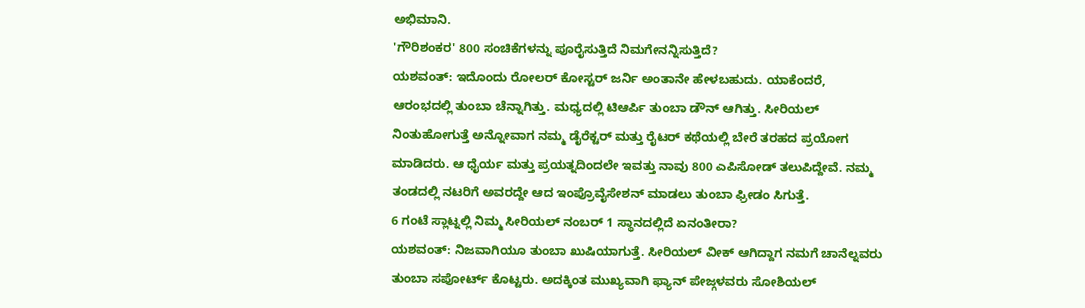ಅಭಿಮಾನಿ.
'ಗೌರಿಶಂಕರ' 800 ಸಂಚಿಕೆಗಳನ್ನು ಪೂರೈಸುತ್ತಿದೆ ನಿಮಗೇನನ್ನಿಸುತ್ತಿದೆ?
ಯಶವಂತ್: ಇದೊಂದು ರೋಲರ್ ಕೋಸ್ಟರ್ ಜರ್ನಿ ಅಂತಾನೇ ಹೇಳಬಹುದು. ಯಾಕೆಂದರೆ, ಆರಂಭದಲ್ಲಿ ತುಂಬಾ ಚೆನ್ನಾಗಿತ್ತು. ಮಧ್ಯದಲ್ಲಿ ಟಿಆರ್ಪಿ ತುಂಬಾ ಡೌನ್ ಆಗಿತ್ತು. ಸೀರಿಯಲ್ ನಿಂತುಹೋಗುತ್ತೆ ಅನ್ನೋವಾಗ ನಮ್ಮ ಡೈರೆಕ್ಟರ್ ಮತ್ತು ರೈಟರ್ ಕಥೆಯಲ್ಲಿ ಬೇರೆ ತರಹದ ಪ್ರಯೋಗ ಮಾಡಿದರು. ಆ ಧೈರ್ಯ ಮತ್ತು ಪ್ರಯತ್ನದಿಂದಲೇ ಇವತ್ತು ನಾವು 800 ಎಪಿಸೋಡ್ ತಲುಪಿದ್ದೇವೆ. ನಮ್ಮ ತಂಡದಲ್ಲಿ ನಟರಿಗೆ ಅವರದ್ದೇ ಆದ ಇಂಪ್ರೊವೈಸೇಶನ್ ಮಾಡಲು ತುಂಬಾ ಫ್ರೀಡಂ ಸಿಗುತ್ತೆ.
6 ಗಂಟೆ ಸ್ಲಾಟ್ನಲ್ಲಿ ನಿಮ್ಮ ಸೀರಿಯಲ್ ನಂಬರ್ 1 ಸ್ಥಾನದಲ್ಲಿದೆ ಏನಂತೀರಾ?
ಯಶವಂತ್: ನಿಜವಾಗಿಯೂ ತುಂಬಾ ಖುಷಿಯಾಗುತ್ತೆ. ಸೀರಿಯಲ್ ವೀಕ್ ಆಗಿದ್ದಾಗ ನಮಗೆ ಚಾನೆಲ್ನವರು ತುಂಬಾ ಸಪೋರ್ಟ್ ಕೊಟ್ಟರು. ಅದಕ್ಕಿಂತ ಮುಖ್ಯವಾಗಿ ಫ್ಯಾನ್ ಪೇಜ್ಗಳವರು ಸೋಶಿಯಲ್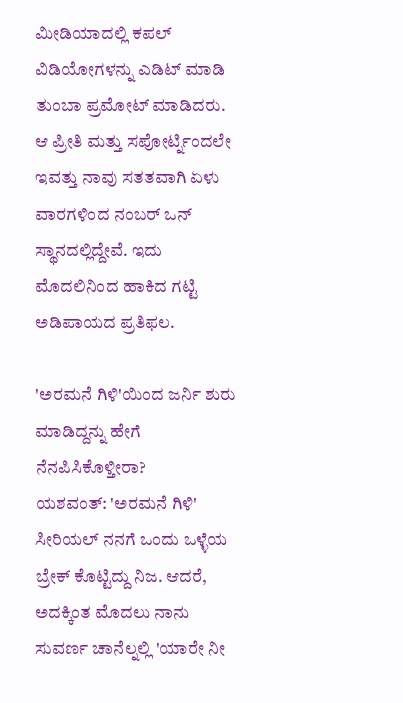ಮೀಡಿಯಾದಲ್ಲಿ ಕಪಲ್ ವಿಡಿಯೋಗಳನ್ನು ಎಡಿಟ್ ಮಾಡಿ ತುಂಬಾ ಪ್ರಮೋಟ್ ಮಾಡಿದರು. ಆ ಪ್ರೀತಿ ಮತ್ತು ಸಪೋರ್ಟ್ನಿಂದಲೇ ಇವತ್ತು ನಾವು ಸತತವಾಗಿ ಏಳು ವಾರಗಳಿಂದ ನಂಬರ್ ಒನ್ ಸ್ಥಾನದಲ್ಲಿದ್ದೇವೆ. ಇದು ಮೊದಲಿನಿಂದ ಹಾಕಿದ ಗಟ್ಟಿ ಅಡಿಪಾಯದ ಪ್ರತಿಫಲ.

'ಅರಮನೆ ಗಿಳಿ'ಯಿಂದ ಜರ್ನಿ ಶುರು ಮಾಡಿದ್ದನ್ನು ಹೇಗೆ ನೆನಪಿಸಿಕೊಳ್ತೀರಾ?
ಯಶವಂತ್: 'ಅರಮನೆ ಗಿಳಿ' ಸೀರಿಯಲ್ ನನಗೆ ಒಂದು ಒಳ್ಳೆಯ ಬ್ರೇಕ್ ಕೊಟ್ಟಿದ್ದು ನಿಜ. ಆದರೆ, ಅದಕ್ಕಿಂತ ಮೊದಲು ನಾನು ಸುವರ್ಣ ಚಾನೆಲ್ನಲ್ಲಿ 'ಯಾರೇ ನೀ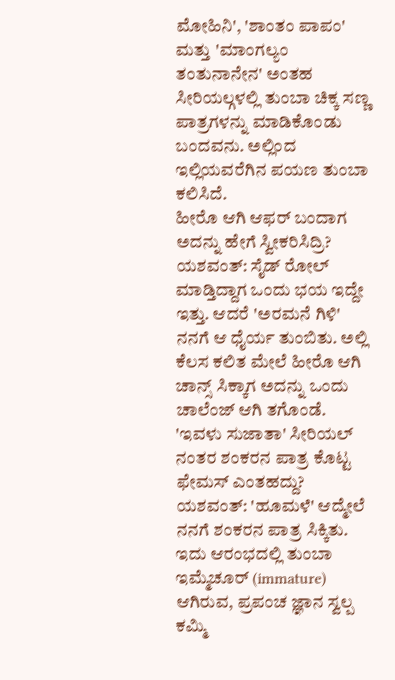ಮೋಹಿನಿ', 'ಶಾಂತಂ ಪಾಪಂ' ಮತ್ತು 'ಮಾಂಗಲ್ಯಂ ತಂತುನಾನೇನ' ಅಂತಹ ಸೀರಿಯಲ್ಗಳಲ್ಲಿ ತುಂಬಾ ಚಿಕ್ಕ ಸಣ್ಣ ಪಾತ್ರಗಳನ್ನು ಮಾಡಿಕೊಂಡು ಬಂದವನು. ಅಲ್ಲಿಂದ ಇಲ್ಲಿಯವರೆಗಿನ ಪಯಣ ತುಂಬಾ ಕಲಿಸಿದೆ.
ಹೀರೊ ಆಗಿ ಆಫರ್ ಬಂದಾಗ ಅದನ್ನು ಹೇಗೆ ಸ್ವೀಕರಿಸಿದ್ರಿ?
ಯಶವಂತ್: ಸೈಡ್ ರೋಲ್ ಮಾಡ್ತಿದ್ದಾಗ ಒಂದು ಭಯ ಇದ್ದೇ ಇತ್ತು. ಆದರೆ 'ಅರಮನೆ ಗಿಳಿ' ನನಗೆ ಆ ಧೈರ್ಯ ತುಂಬಿತು. ಅಲ್ಲಿ ಕೆಲಸ ಕಲಿತ ಮೇಲೆ ಹೀರೊ ಆಗಿ ಚಾನ್ಸ್ ಸಿಕ್ಕಾಗ ಅದನ್ನು ಒಂದು ಚಾಲೆಂಜ್ ಆಗಿ ತಗೊಂಡೆ.
'ಇವಳು ಸುಜಾತಾ' ಸೀರಿಯಲ್ ನಂತರ ಶಂಕರನ ಪಾತ್ರ ಕೊಟ್ಟ ಫೇಮಸ್ ಎಂತಹದ್ದು?
ಯಶವಂತ್: 'ಹೂಮಳೆ' ಆದ್ಮೇಲೆ ನನಗೆ ಶಂಕರನ ಪಾತ್ರ ಸಿಕ್ಕಿತು. ಇದು ಆರಂಭದಲ್ಲಿ ತುಂಬಾ ಇಮ್ಮೆಚೂರ್ (immature) ಆಗಿರುವ, ಪ್ರಪಂಚ ಜ್ಞಾನ ಸ್ವಲ್ಪ ಕಮ್ಮಿ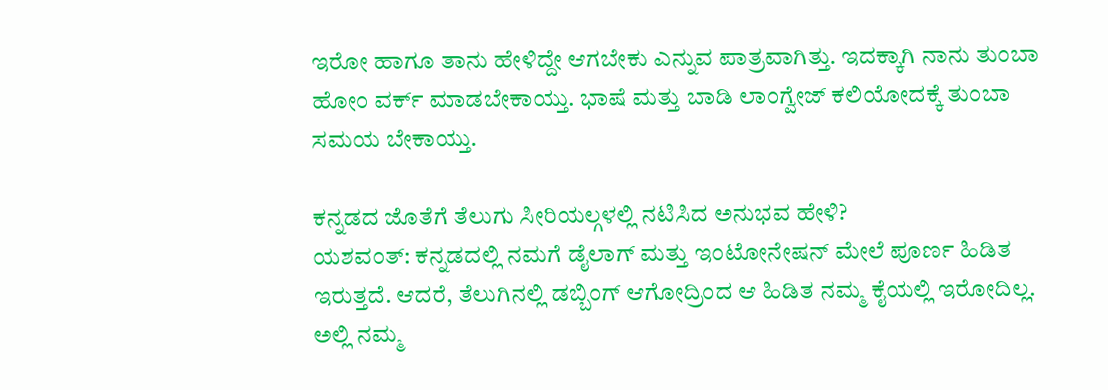ಇರೋ ಹಾಗೂ ತಾನು ಹೇಳಿದ್ದೇ ಆಗಬೇಕು ಎನ್ನುವ ಪಾತ್ರವಾಗಿತ್ತು. ಇದಕ್ಕಾಗಿ ನಾನು ತುಂಬಾ ಹೋಂ ವರ್ಕ್ ಮಾಡಬೇಕಾಯ್ತು. ಭಾಷೆ ಮತ್ತು ಬಾಡಿ ಲಾಂಗ್ವೇಜ್ ಕಲಿಯೋದಕ್ಕೆ ತುಂಬಾ ಸಮಯ ಬೇಕಾಯ್ತು.

ಕನ್ನಡದ ಜೊತೆಗೆ ತೆಲುಗು ಸೀರಿಯಲ್ಗಳಲ್ಲಿ ನಟಿಸಿದ ಅನುಭವ ಹೇಳಿ?
ಯಶವಂತ್: ಕನ್ನಡದಲ್ಲಿ ನಮಗೆ ಡೈಲಾಗ್ ಮತ್ತು ಇಂಟೋನೇಷನ್ ಮೇಲೆ ಪೂರ್ಣ ಹಿಡಿತ ಇರುತ್ತದೆ. ಆದರೆ, ತೆಲುಗಿನಲ್ಲಿ ಡಬ್ಬಿಂಗ್ ಆಗೋದ್ರಿಂದ ಆ ಹಿಡಿತ ನಮ್ಮ ಕೈಯಲ್ಲಿ ಇರೋದಿಲ್ಲ. ಅಲ್ಲಿ ನಮ್ಮ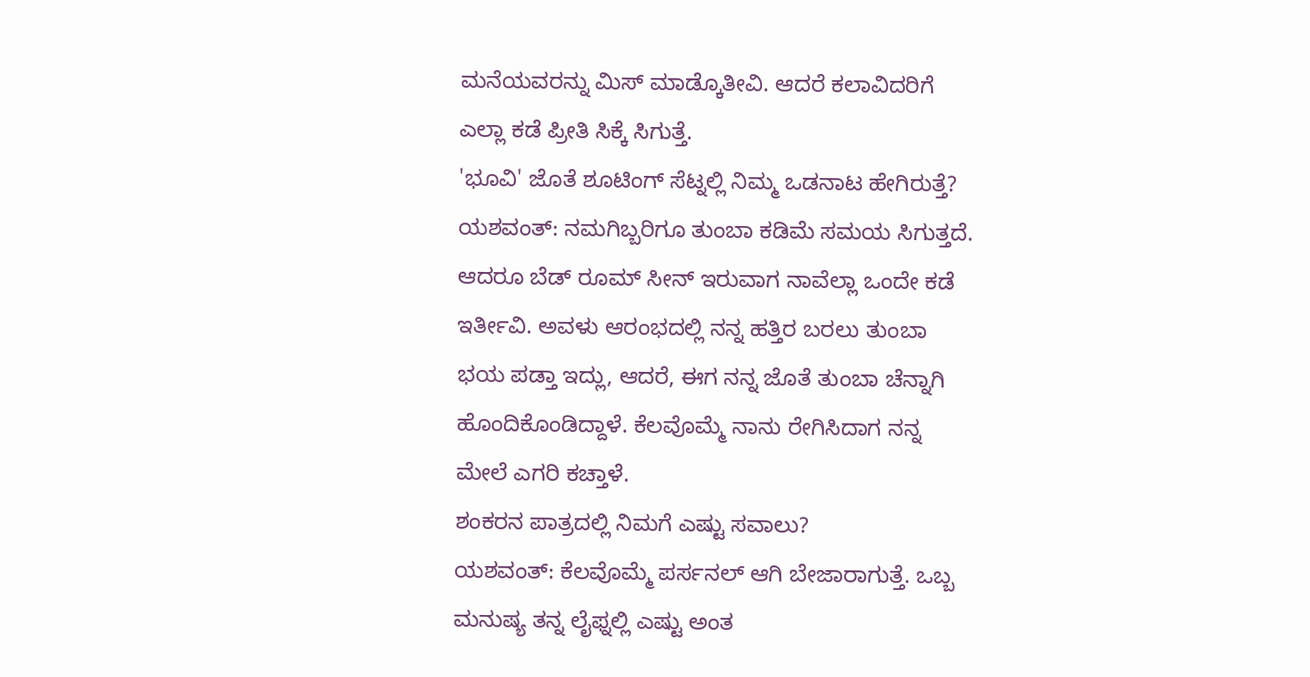ಮನೆಯವರನ್ನು ಮಿಸ್ ಮಾಡ್ಕೊತೀವಿ. ಆದರೆ ಕಲಾವಿದರಿಗೆ ಎಲ್ಲಾ ಕಡೆ ಪ್ರೀತಿ ಸಿಕ್ಕೆ ಸಿಗುತ್ತೆ.
'ಭೂವಿ' ಜೊತೆ ಶೂಟಿಂಗ್ ಸೆಟ್ನಲ್ಲಿ ನಿಮ್ಮ ಒಡನಾಟ ಹೇಗಿರುತ್ತೆ?
ಯಶವಂತ್: ನಮಗಿಬ್ಬರಿಗೂ ತುಂಬಾ ಕಡಿಮೆ ಸಮಯ ಸಿಗುತ್ತದೆ. ಆದರೂ ಬೆಡ್ ರೂಮ್ ಸೀನ್ ಇರುವಾಗ ನಾವೆಲ್ಲಾ ಒಂದೇ ಕಡೆ ಇರ್ತೀವಿ. ಅವಳು ಆರಂಭದಲ್ಲಿ ನನ್ನ ಹತ್ತಿರ ಬರಲು ತುಂಬಾ ಭಯ ಪಡ್ತಾ ಇದ್ಲು, ಆದರೆ, ಈಗ ನನ್ನ ಜೊತೆ ತುಂಬಾ ಚೆನ್ನಾಗಿ ಹೊಂದಿಕೊಂಡಿದ್ದಾಳೆ. ಕೆಲವೊಮ್ಮೆ ನಾನು ರೇಗಿಸಿದಾಗ ನನ್ನ ಮೇಲೆ ಎಗರಿ ಕಚ್ತಾಳೆ.
ಶಂಕರನ ಪಾತ್ರದಲ್ಲಿ ನಿಮಗೆ ಎಷ್ಟು ಸವಾಲು?
ಯಶವಂತ್: ಕೆಲವೊಮ್ಮೆ ಪರ್ಸನಲ್ ಆಗಿ ಬೇಜಾರಾಗುತ್ತೆ. ಒಬ್ಬ ಮನುಷ್ಯ ತನ್ನ ಲೈಫ್ನಲ್ಲಿ ಎಷ್ಟು ಅಂತ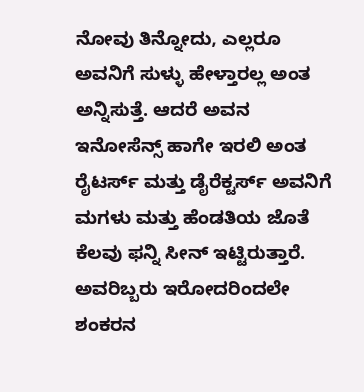ನೋವು ತಿನ್ನೋದು, ಎಲ್ಲರೂ ಅವನಿಗೆ ಸುಳ್ಳು ಹೇಳ್ತಾರಲ್ಲ ಅಂತ ಅನ್ನಿಸುತ್ತೆ. ಆದರೆ ಅವನ ಇನೋಸೆನ್ಸ್ ಹಾಗೇ ಇರಲಿ ಅಂತ ರೈಟರ್ಸ್ ಮತ್ತು ಡೈರೆಕ್ಟರ್ಸ್ ಅವನಿಗೆ ಮಗಳು ಮತ್ತು ಹೆಂಡತಿಯ ಜೊತೆ ಕೆಲವು ಫನ್ನಿ ಸೀನ್ ಇಟ್ಟಿರುತ್ತಾರೆ. ಅವರಿಬ್ಬರು ಇರೋದರಿಂದಲೇ ಶಂಕರನ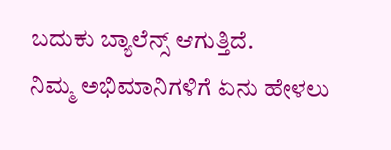ಬದುಕು ಬ್ಯಾಲೆನ್ಸ್ ಆಗುತ್ತಿದೆ.
ನಿಮ್ಮ ಅಭಿಮಾನಿಗಳಿಗೆ ಏನು ಹೇಳಲು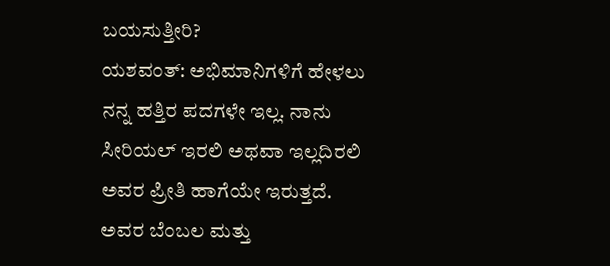ಬಯಸುತ್ತೀರಿ?
ಯಶವಂತ್: ಅಭಿಮಾನಿಗಳಿಗೆ ಹೇಳಲು ನನ್ನ ಹತ್ತಿರ ಪದಗಳೇ ಇಲ್ಲ. ನಾನು ಸೀರಿಯಲ್ ಇರಲಿ ಅಥವಾ ಇಲ್ಲದಿರಲಿ ಅವರ ಪ್ರೀತಿ ಹಾಗೆಯೇ ಇರುತ್ತದೆ. ಅವರ ಬೆಂಬಲ ಮತ್ತು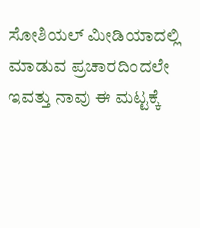ಸೋಶಿಯಲ್ ಮೀಡಿಯಾದಲ್ಲಿ ಮಾಡುವ ಪ್ರಚಾರದಿಂದಲೇ ಇವತ್ತು ನಾವು ಈ ಮಟ್ಟಕ್ಕೆ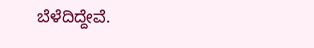ಬೆಳೆದಿದ್ದೇವೆ.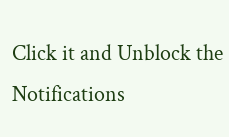Click it and Unblock the Notifications